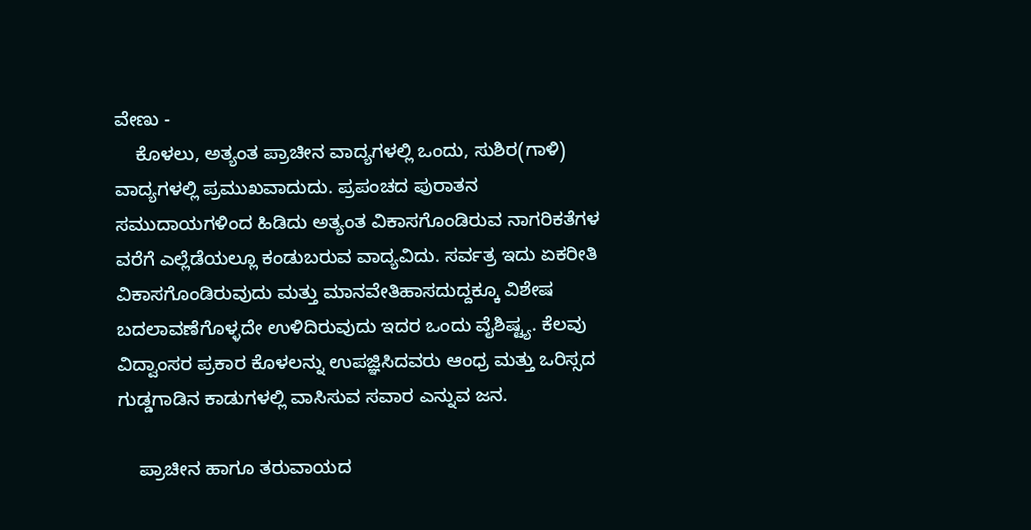ವೇಣು -
    ಕೊಳಲು, ಅತ್ಯಂತ ಪ್ರಾಚೀನ ವಾದ್ಯಗಳಲ್ಲಿ ಒಂದು, ಸುಶಿರ(ಗಾಳಿ) ವಾದ್ಯಗಳಲ್ಲಿ ಪ್ರಮುಖವಾದುದು. ಪ್ರಪಂಚದ ಪುರಾತನ ಸಮುದಾಯಗಳಿಂದ ಹಿಡಿದು ಅತ್ಯಂತ ವಿಕಾಸಗೊಂಡಿರುವ ನಾಗರಿಕತೆಗಳ ವರೆಗೆ ಎಲ್ಲೆಡೆಯಲ್ಲೂ ಕಂಡುಬರುವ ವಾದ್ಯವಿದು. ಸರ್ವತ್ರ ಇದು ಏಕರೀತಿ ವಿಕಾಸಗೊಂಡಿರುವುದು ಮತ್ತು ಮಾನವೇತಿಹಾಸದುದ್ದಕ್ಕೂ ವಿಶೇಷ ಬದಲಾವಣೆಗೊಳ್ಳದೇ ಉಳಿದಿರುವುದು ಇದರ ಒಂದು ವೈಶಿಷ್ಟ್ಯ. ಕೆಲವು ವಿದ್ವಾಂಸರ ಪ್ರಕಾರ ಕೊಳಲನ್ನು ಉಪಜ್ಞಿಸಿದವರು ಆಂಧ್ರ ಮತ್ತು ಒರಿಸ್ಸದ ಗುಡ್ಡಗಾಡಿನ ಕಾಡುಗಳಲ್ಲಿ ವಾಸಿಸುವ ಸವಾರ ಎನ್ನುವ ಜನ.

    ಪ್ರಾಚೀನ ಹಾಗೂ ತರುವಾಯದ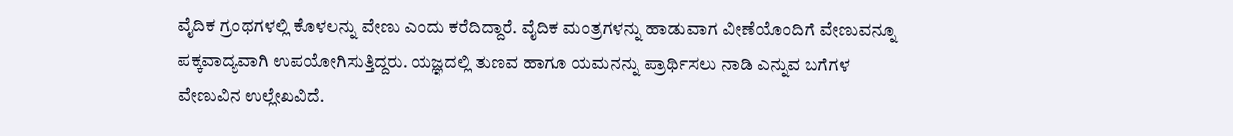ವೈದಿಕ ಗ್ರಂಥಗಳಲ್ಲಿ ಕೊಳಲನ್ನು ವೇಣು ಎಂದು ಕರೆದಿದ್ದಾರೆ. ವೈದಿಕ ಮಂತ್ರಗಳನ್ನು ಹಾಡುವಾಗ ವೀಣೆಯೊಂದಿಗೆ ವೇಣುವನ್ನೂ ಪಕ್ಕವಾದ್ಯವಾಗಿ ಉಪಯೋಗಿಸುತ್ತಿದ್ದರು. ಯಜ್ಞದಲ್ಲಿ ತುಣವ ಹಾಗೂ ಯಮನನ್ನು ಪ್ರಾರ್ಥಿಸಲು ನಾಡಿ ಎನ್ನುವ ಬಗೆಗಳ ವೇಣುವಿನ ಉಲ್ಲೇಖವಿದೆ.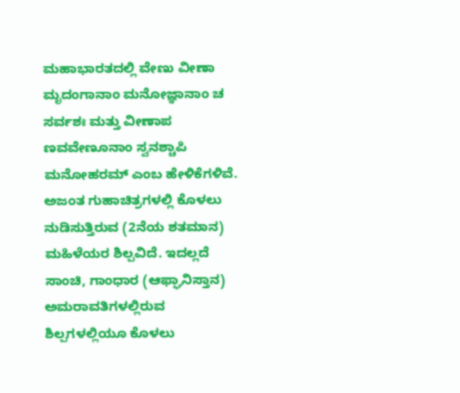ಮಹಾಭಾರತದಲ್ಲಿ ವೇಣು ವೀಣಾ ಮೃದಂಗಾನಾಂ ಮನೋಜ್ಞಾನಾಂ ಚ ಸರ್ವಶಃ ಮತ್ತು ವೀಣಾಪ ಣವವೇಣೂನಾಂ ಸ್ವನಶ್ಚಾಪಿ ಮನೋಹರಮ್ ಎಂಬ ಹೇಳಿಕೆಗಳಿವೆ. ಅಜಂತ ಗುಹಾಚಿತ್ರಗಳಲ್ಲಿ ಕೊಳಲು ನುಡಿಸುತ್ತಿರುವ (2ನೆಯ ಶತಮಾನ) ಮಹಿಳೆಯರ ಶಿಲ್ಪವಿದೆ. ಇದಲ್ಲದೆ ಸಾಂಚಿ, ಗಾಂಧಾರ (ಆಫ್ಘಾನಿಸ್ತಾನ) ಅಮರಾವತಿಗಳಲ್ಲಿರುವ ಶಿಲ್ಪಗಳಲ್ಲಿಯೂ ಕೊಳಲು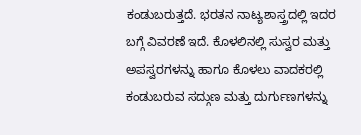ಕಂಡುಬರುತ್ತದೆ. ಭರತನ ನಾಟ್ಯಶಾಸ್ತ್ರದಲ್ಲಿ ಇದರ ಬಗ್ಗೆ ವಿವರಣೆ ಇದೆ. ಕೊಳಲಿನಲ್ಲಿ ಸುಸ್ವರ ಮತ್ತು ಅಪಸ್ವರಗಳನ್ನು ಹಾಗೂ ಕೊಳಲು ವಾದಕರಲ್ಲಿ ಕಂಡುಬರುವ ಸದ್ಗುಣ ಮತ್ತು ದುರ್ಗುಣಗಳನ್ನು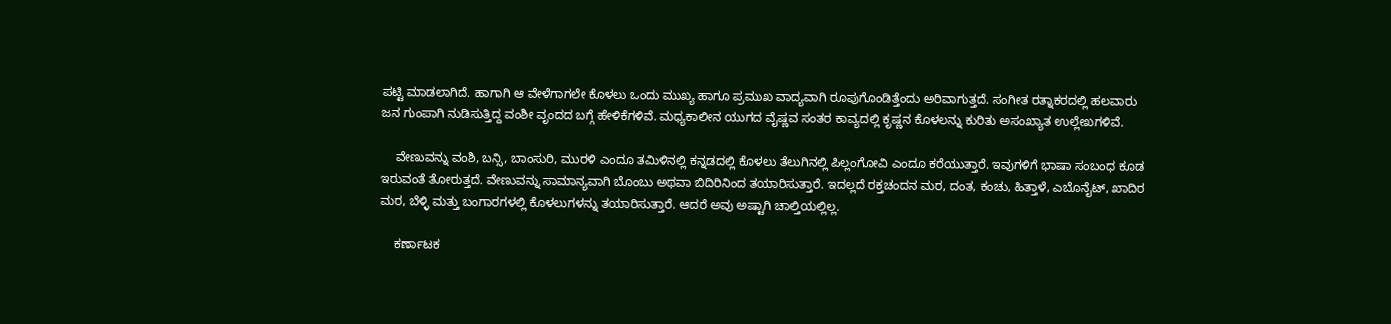ಪಟ್ಟಿ ಮಾಡಲಾಗಿದೆ. ಹಾಗಾಗಿ ಆ ವೇಳೆಗಾಗಲೇ ಕೊಳಲು ಒಂದು ಮುಖ್ಯ ಹಾಗೂ ಪ್ರಮುಖ ವಾದ್ಯವಾಗಿ ರೂಪುಗೊಂಡಿತ್ತೆಂದು ಅರಿವಾಗುತ್ತದೆ. ಸಂಗೀತ ರತ್ನಾಕರದಲ್ಲಿ ಹಲವಾರು ಜನ ಗುಂಪಾಗಿ ನುಡಿಸುತ್ತಿದ್ದ ವಂಶೀ ವೃಂದದ ಬಗ್ಗೆ ಹೇಳಿಕೆಗಳಿವೆ. ಮಧ್ಯಕಾಲೀನ ಯುಗದ ವೈಷ್ಣವ ಸಂತರ ಕಾವ್ಯದಲ್ಲಿ ಕೃಷ್ಣನ ಕೊಳಲನ್ನು ಕುರಿತು ಅಸಂಖ್ಯಾತ ಉಲ್ಲೇಖಗಳಿವೆ.

    ವೇಣುವನ್ನು ವಂಶಿ, ಬನ್ಸಿ, ಬಾಂಸುರಿ, ಮುರಳಿ ಎಂದೂ ತಮಿಳಿನಲ್ಲಿ ಕನ್ನಡದಲ್ಲಿ ಕೊಳಲು ತೆಲುಗಿನಲ್ಲಿ ಪಿಲ್ಲಂಗೋವಿ ಎಂದೂ ಕರೆಯುತ್ತಾರೆ. ಇವುಗಳಿಗೆ ಭಾಷಾ ಸಂಬಂಧ ಕೂಡ ಇರುವಂತೆ ತೋರುತ್ತದೆ. ವೇಣುವನ್ನು ಸಾಮಾನ್ಯವಾಗಿ ಬೊಂಬು ಅಥವಾ ಬಿದಿರಿನಿಂದ ತಯಾರಿಸುತ್ತಾರೆ. ಇದಲ್ಲದೆ ರಕ್ತಚಂದನ ಮರ, ದಂತ, ಕಂಚು, ಹಿತ್ತಾಳೆ, ಎಬೊನೈಟ್, ಖಾದಿರ ಮರ, ಬೆಳ್ಳಿ ಮತ್ತು ಬಂಗಾರಗಳಲ್ಲಿ ಕೊಳಲುಗಳನ್ನು ತಯಾರಿಸುತ್ತಾರೆ. ಆದರೆ ಅವು ಅಷ್ಟಾಗಿ ಚಾಲ್ತಿಯಲ್ಲಿಲ್ಲ.

    ಕರ್ಣಾಟಕ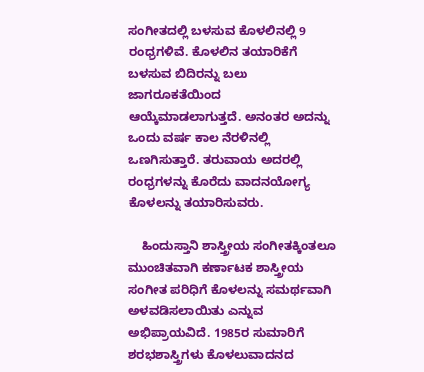ಸಂಗೀತದಲ್ಲಿ ಬಳಸುವ ಕೊಳಲಿನಲ್ಲಿ 9 ರಂಧ್ರಗಳಿವೆ. ಕೊಳಲಿನ ತಯಾರಿಕೆಗೆ ಬಳಸುವ ಬಿದಿರನ್ನು ಬಲು ಜಾಗರೂಕತೆಯಿಂದ ಆಯ್ಕೆಮಾಡಲಾಗುತ್ತದೆ. ಅನಂತರ ಅದನ್ನು ಒಂದು ವರ್ಷ ಕಾಲ ನೆರಳಿನಲ್ಲಿ ಒಣಗಿಸುತ್ತಾರೆ. ತರುವಾಯ ಅದರಲ್ಲಿ ರಂಧ್ರಗಳನ್ನು ಕೊರೆದು ವಾದನಯೋಗ್ಯ ಕೊಳಲನ್ನು ತಯಾರಿಸುವರು.

    ಹಿಂದುಸ್ತಾನಿ ಶಾಸ್ತ್ರೀಯ ಸಂಗೀತಕ್ಕಿಂತಲೂ ಮುಂಚಿತವಾಗಿ ಕರ್ಣಾಟಕ ಶಾಸ್ತ್ರೀಯ ಸಂಗೀತ ಪರಿಧಿಗೆ ಕೊಳಲನ್ನು ಸಮರ್ಥವಾಗಿ ಅಳವಡಿಸಲಾಯಿತು ಎನ್ನುವ ಅಭಿಪ್ರಾಯವಿದೆ. 1985ರ ಸುಮಾರಿಗೆ ಶರಭಶಾಸ್ತ್ರಿಗಳು ಕೊಳಲುವಾದನದ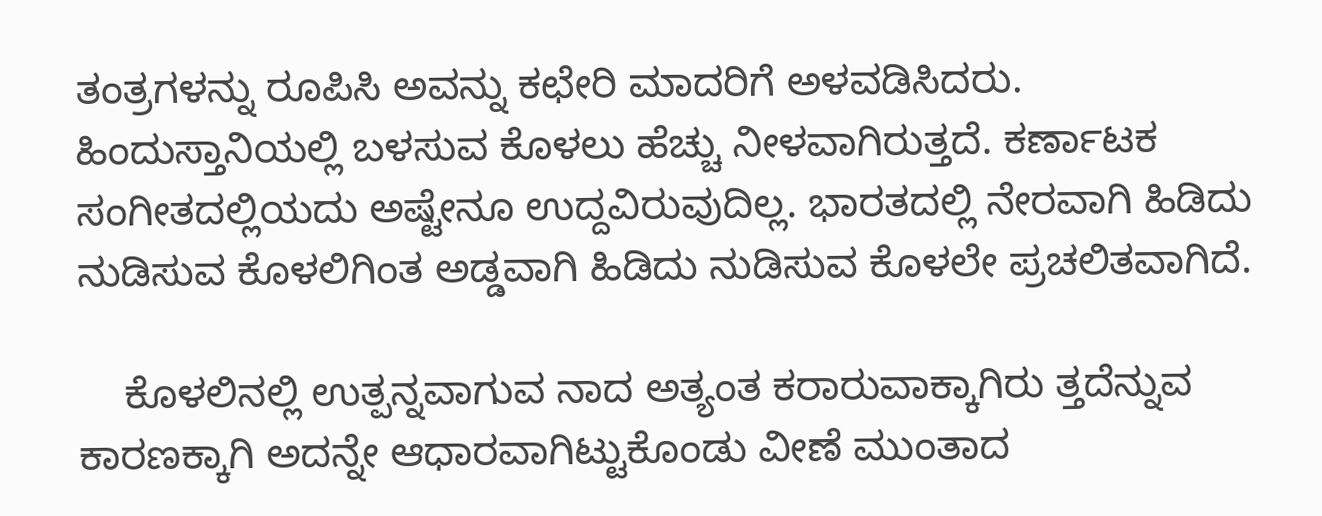ತಂತ್ರಗಳನ್ನು ರೂಪಿಸಿ ಅವನ್ನು ಕಛೇರಿ ಮಾದರಿಗೆ ಅಳವಡಿಸಿದರು. ಹಿಂದುಸ್ತಾನಿಯಲ್ಲಿ ಬಳಸುವ ಕೊಳಲು ಹೆಚ್ಚು ನೀಳವಾಗಿರುತ್ತದೆ. ಕರ್ಣಾಟಕ ಸಂಗೀತದಲ್ಲಿಯದು ಅಷ್ಟೇನೂ ಉದ್ದವಿರುವುದಿಲ್ಲ. ಭಾರತದಲ್ಲಿ ನೇರವಾಗಿ ಹಿಡಿದು ನುಡಿಸುವ ಕೊಳಲಿಗಿಂತ ಅಡ್ಡವಾಗಿ ಹಿಡಿದು ನುಡಿಸುವ ಕೊಳಲೇ ಪ್ರಚಲಿತವಾಗಿದೆ.

    ಕೊಳಲಿನಲ್ಲಿ ಉತ್ಪನ್ನವಾಗುವ ನಾದ ಅತ್ಯಂತ ಕರಾರುವಾಕ್ಕಾಗಿರು ತ್ತದೆನ್ನುವ ಕಾರಣಕ್ಕಾಗಿ ಅದನ್ನೇ ಆಧಾರವಾಗಿಟ್ಟುಕೊಂಡು ವೀಣೆ ಮುಂತಾದ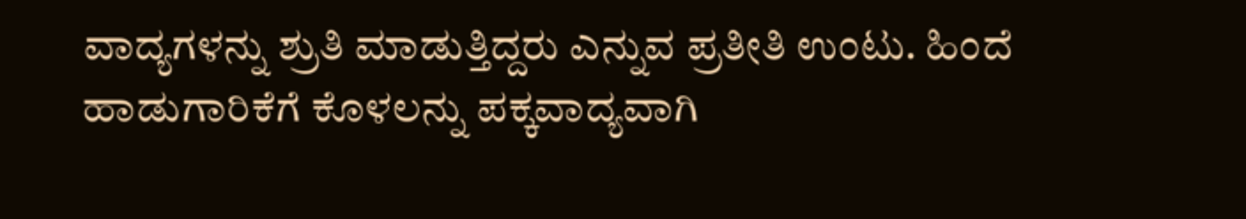ವಾದ್ಯಗಳನ್ನು ಶ್ರುತಿ ಮಾಡುತ್ತಿದ್ದರು ಎನ್ನುವ ಪ್ರತೀತಿ ಉಂಟು. ಹಿಂದೆ ಹಾಡುಗಾರಿಕೆಗೆ ಕೊಳಲನ್ನು ಪಕ್ಕವಾದ್ಯವಾಗಿ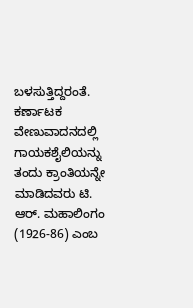ಬಳಸುತ್ತಿದ್ದರಂತೆ. ಕರ್ಣಾಟಕ ವೇಣುವಾದನದಲ್ಲಿ ಗಾಯಕಶೈಲಿಯನ್ನು ತಂದು ಕ್ರಾಂತಿಯನ್ನೇ ಮಾಡಿದವರು ಟಿ. ಆರ್. ಮಹಾಲಿಂಗಂ (1926-86) ಎಂಬ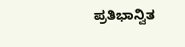ಪ್ರತಿಭಾನ್ವಿತ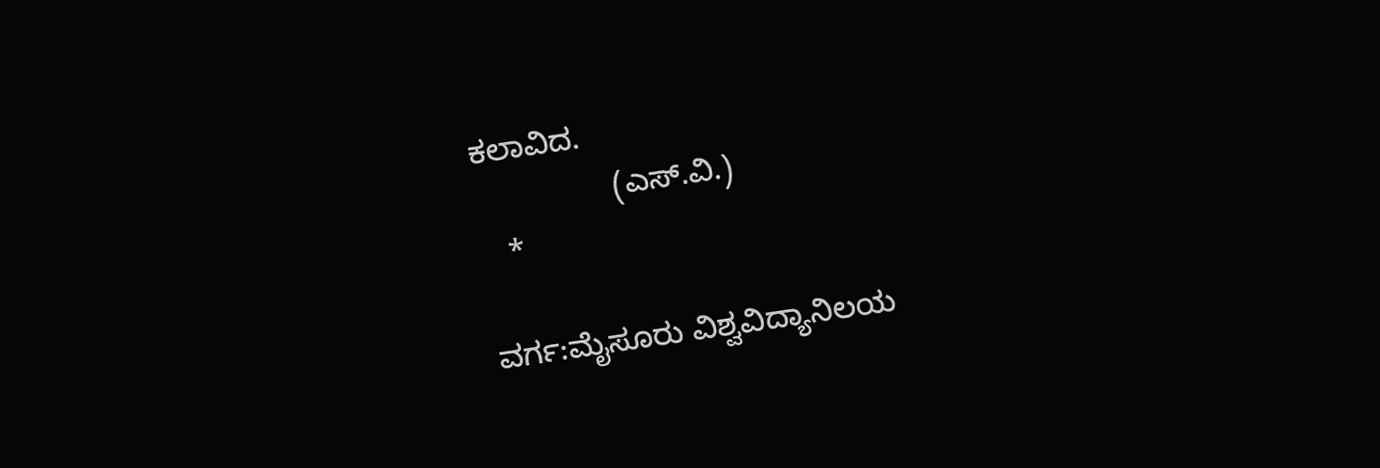ಕಲಾವಿದ.
                (ಎಸ್.ವಿ.)
   *

ವರ್ಗ:ಮೈಸೂರು ವಿಶ್ವವಿದ್ಯಾನಿಲಯ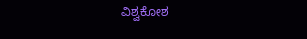ವಿಶ್ವಕೋಶ